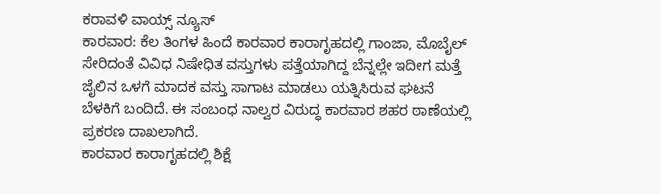ಕರಾವಳಿ ವಾಯ್ಸ್ ನ್ಯೂಸ್
ಕಾರವಾರ: ಕೆಲ ತಿಂಗಳ ಹಿಂದೆ ಕಾರವಾರ ಕಾರಾಗೃಹದಲ್ಲಿ ಗಾಂಜಾ, ಮೊಬೈಲ್ ಸೇರಿದಂತೆ ವಿವಿಧ ನಿಷೇಧಿತ ವಸ್ತುಗಳು ಪತ್ತೆಯಾಗಿದ್ದ ಬೆನ್ನಲ್ಲೇ ಇದೀಗ ಮತ್ತೆ ಜೈಲಿನ ಒಳಗೆ ಮಾದಕ ವಸ್ತು ಸಾಗಾಟ ಮಾಡಲು ಯತ್ನಿಸಿರುವ ಘಟನೆ ಬೆಳಕಿಗೆ ಬಂದಿದೆ. ಈ ಸಂಬಂಧ ನಾಲ್ವರ ವಿರುದ್ಧ ಕಾರವಾರ ಶಹರ ಠಾಣೆಯಲ್ಲಿ ಪ್ರಕರಣ ದಾಖಲಾಗಿದೆ.
ಕಾರವಾರ ಕಾರಾಗೃಹದಲ್ಲಿ ಶಿಕ್ಷೆ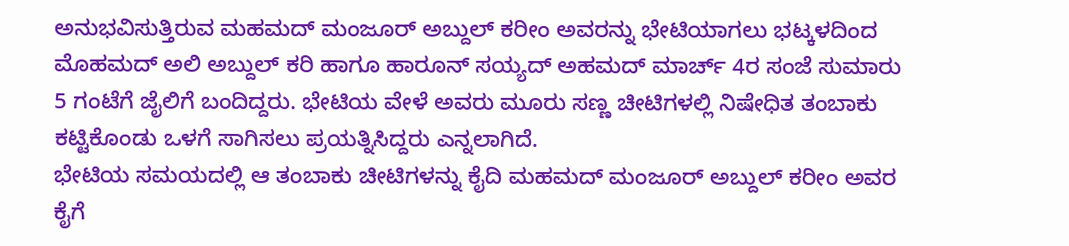ಅನುಭವಿಸುತ್ತಿರುವ ಮಹಮದ್ ಮಂಜೂರ್ ಅಬ್ದುಲ್ ಕರೀಂ ಅವರನ್ನು ಭೇಟಿಯಾಗಲು ಭಟ್ಕಳದಿಂದ ಮೊಹಮದ್ ಅಲಿ ಅಬ್ದುಲ್ ಕರಿ ಹಾಗೂ ಹಾರೂನ್ ಸಯ್ಯದ್ ಅಹಮದ್ ಮಾರ್ಚ್ 4ರ ಸಂಜೆ ಸುಮಾರು 5 ಗಂಟೆಗೆ ಜೈಲಿಗೆ ಬಂದಿದ್ದರು. ಭೇಟಿಯ ವೇಳೆ ಅವರು ಮೂರು ಸಣ್ಣ ಚೀಟಿಗಳಲ್ಲಿ ನಿಷೇಧಿತ ತಂಬಾಕು ಕಟ್ಟಿಕೊಂಡು ಒಳಗೆ ಸಾಗಿಸಲು ಪ್ರಯತ್ನಿಸಿದ್ದರು ಎನ್ನಲಾಗಿದೆ.
ಭೇಟಿಯ ಸಮಯದಲ್ಲಿ ಆ ತಂಬಾಕು ಚೀಟಿಗಳನ್ನು ಕೈದಿ ಮಹಮದ್ ಮಂಜೂರ್ ಅಬ್ದುಲ್ ಕರೀಂ ಅವರ ಕೈಗೆ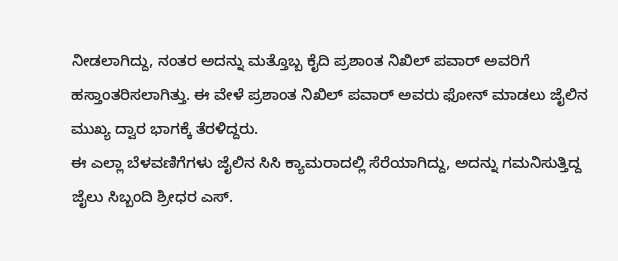ನೀಡಲಾಗಿದ್ದು, ನಂತರ ಅದನ್ನು ಮತ್ತೊಬ್ಬ ಕೈದಿ ಪ್ರಶಾಂತ ನಿಖಿಲ್ ಪವಾರ್ ಅವರಿಗೆ ಹಸ್ತಾಂತರಿಸಲಾಗಿತ್ತು. ಈ ವೇಳೆ ಪ್ರಶಾಂತ ನಿಖಿಲ್ ಪವಾರ್ ಅವರು ಫೋನ್ ಮಾಡಲು ಜೈಲಿನ ಮುಖ್ಯ ದ್ವಾರ ಭಾಗಕ್ಕೆ ತೆರಳಿದ್ದರು.
ಈ ಎಲ್ಲಾ ಬೆಳವಣಿಗೆಗಳು ಜೈಲಿನ ಸಿಸಿ ಕ್ಯಾಮರಾದಲ್ಲಿ ಸೆರೆಯಾಗಿದ್ದು, ಅದನ್ನು ಗಮನಿಸುತ್ತಿದ್ದ ಜೈಲು ಸಿಬ್ಬಂದಿ ಶ್ರೀಧರ ಎಸ್.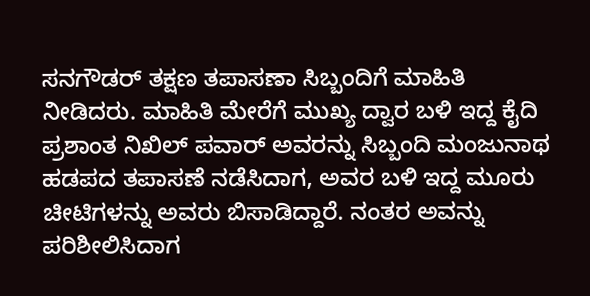ಸನಗೌಡರ್ ತಕ್ಷಣ ತಪಾಸಣಾ ಸಿಬ್ಬಂದಿಗೆ ಮಾಹಿತಿ ನೀಡಿದರು. ಮಾಹಿತಿ ಮೇರೆಗೆ ಮುಖ್ಯ ದ್ವಾರ ಬಳಿ ಇದ್ದ ಕೈದಿ ಪ್ರಶಾಂತ ನಿಖಿಲ್ ಪವಾರ್ ಅವರನ್ನು ಸಿಬ್ಬಂದಿ ಮಂಜುನಾಥ ಹಡಪದ ತಪಾಸಣೆ ನಡೆಸಿದಾಗ, ಅವರ ಬಳಿ ಇದ್ದ ಮೂರು ಚೀಟಿಗಳನ್ನು ಅವರು ಬಿಸಾಡಿದ್ದಾರೆ. ನಂತರ ಅವನ್ನು ಪರಿಶೀಲಿಸಿದಾಗ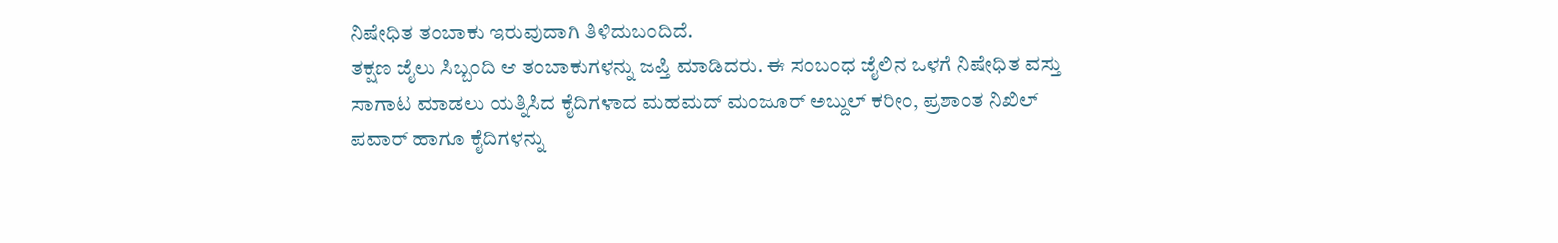ನಿಷೇಧಿತ ತಂಬಾಕು ಇರುವುದಾಗಿ ತಿಳಿದುಬಂದಿದೆ.
ತಕ್ಷಣ ಜೈಲು ಸಿಬ್ಬಂದಿ ಆ ತಂಬಾಕುಗಳನ್ನು ಜಪ್ತಿ ಮಾಡಿದರು. ಈ ಸಂಬಂಧ ಜೈಲಿನ ಒಳಗೆ ನಿಷೇಧಿತ ವಸ್ತು ಸಾಗಾಟ ಮಾಡಲು ಯತ್ನಿಸಿದ ಕೈದಿಗಳಾದ ಮಹಮದ್ ಮಂಜೂರ್ ಅಬ್ದುಲ್ ಕರೀಂ, ಪ್ರಶಾಂತ ನಿಖಿಲ್ ಪವಾರ್ ಹಾಗೂ ಕೈದಿಗಳನ್ನು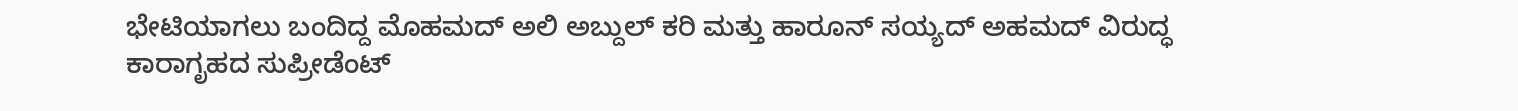ಭೇಟಿಯಾಗಲು ಬಂದಿದ್ದ ಮೊಹಮದ್ ಅಲಿ ಅಬ್ದುಲ್ ಕರಿ ಮತ್ತು ಹಾರೂನ್ ಸಯ್ಯದ್ ಅಹಮದ್ ವಿರುದ್ಧ ಕಾರಾಗೃಹದ ಸುಪ್ರೀಡೆಂಟ್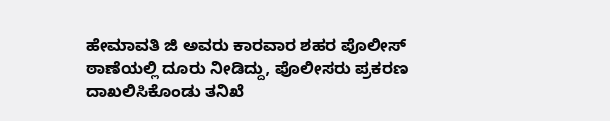ಹೇಮಾವತಿ ಜಿ ಅವರು ಕಾರವಾರ ಶಹರ ಪೊಲೀಸ್ ಠಾಣೆಯಲ್ಲಿ ದೂರು ನೀಡಿದ್ದು, ಪೊಲೀಸರು ಪ್ರಕರಣ ದಾಖಲಿಸಿಕೊಂಡು ತನಿಖೆ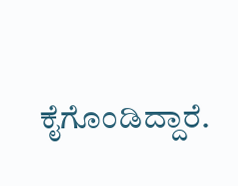ಕೈಗೊಂಡಿದ್ದಾರೆ.